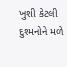ખુશી કેટલી દુશ્મનોને મળે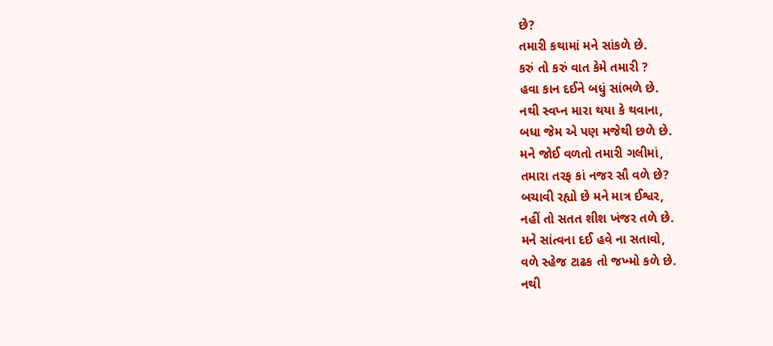છે?
તમારી કથામાં મને સાંકળે છે.
કરું તો કરું વાત કેમે તમારી ?
હવા કાન દઈને બધું સાંભળે છે.
નથી સ્વપ્ન મારા થયા કે થવાના,
બધા જેમ એ પણ મજેથી છળે છે.
મને જોઈ વળતો તમારી ગલીમાં,
તમારા તરફ કાં નજર સૌ વળે છે?
બચાવી રહ્યો છે મને માત્ર ઈશ્વર,
નહીં તો સતત શીશ ખંજર તળે છે.
મને સાંત્વના દઈ હવે ના સતાવો,
વળે સ્હેજ ટાઢક તો જખ્મો કળે છે.
નથી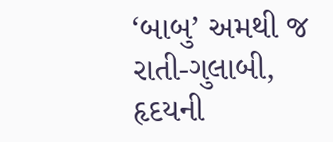‘બાબુ’ અમથી જ રાતી-ગુલાબી,
હૃદયની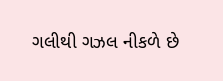ગલીથી ગઝલ નીકળે છે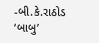-બી.કે.રાઠોડ ‘બાબુ’